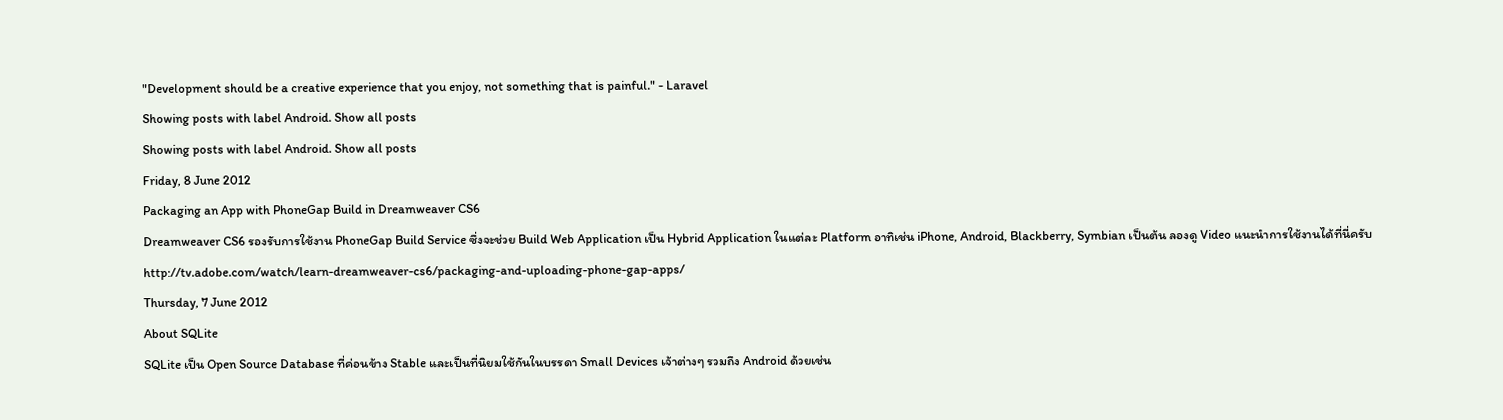"Development should be a creative experience that you enjoy, not something that is painful." - Laravel
Showing posts with label Android. Show all posts
Showing posts with label Android. Show all posts
Friday, 8 June 2012
Packaging an App with PhoneGap Build in Dreamweaver CS6
Dreamweaver CS6 รองรับการใช้งาน PhoneGap Build Service ซึ่งจะช่วย Build Web Application เป็น Hybrid Application ในแต่ละ Platform อาทิเช่น iPhone, Android, Blackberry, Symbian เป็นต้น ลองดู Video แนะนำการใช้งานได้ที่นี่ครับ http://tv.adobe.com/watch/learn-dreamweaver-cs6/packaging-and-uploading-phone-gap-apps/
Thursday, 7 June 2012
About SQLite
SQLite เป็น Open Source Database ที่ค่อนข้าง Stable และเป็นที่นิยมใช้กันในบรรดา Small Devices เจ้าต่างๆ รวมถึง Android ด้วยเช่น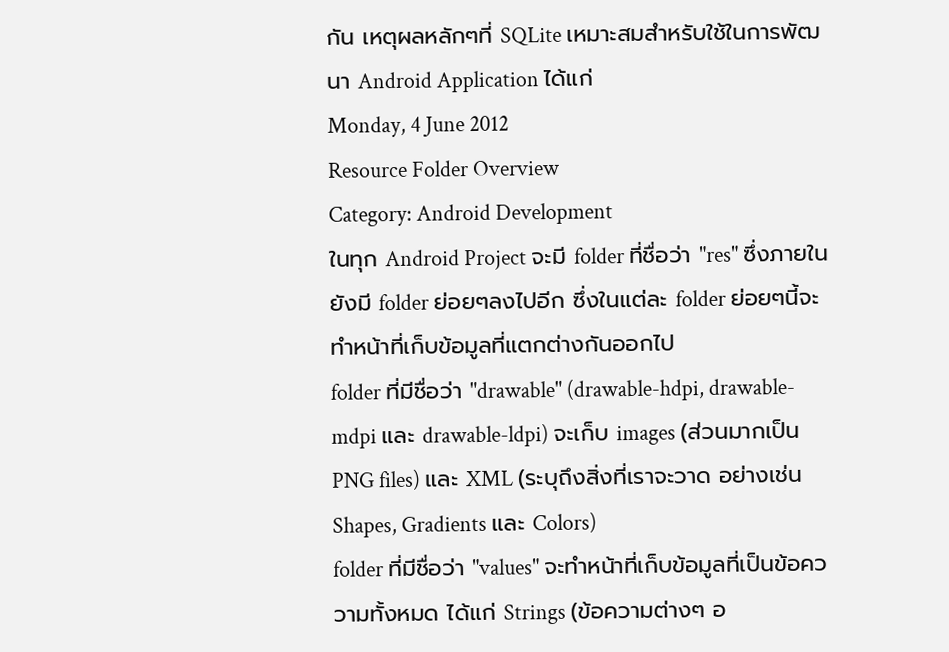กัน เหตุผลหลักๆที่ SQLite เหมาะสมสำหรับใช้ในการพัฒนา Android Application ได้แก่
Monday, 4 June 2012
Resource Folder Overview
Category: Android Development
ในทุก Android Project จะมี folder ที่ชื่อว่า "res" ซึ่งภายในยังมี folder ย่อยๆลงไปอีก ซึ่งในแต่ละ folder ย่อยๆนี้จะทำหน้าที่เก็บข้อมูลที่แตกต่างกันออกไป
folder ที่มีชื่อว่า "drawable" (drawable-hdpi, drawable-mdpi และ drawable-ldpi) จะเก็บ images (ส่วนมากเป็น PNG files) และ XML (ระบุถึงสิ่งที่เราจะวาด อย่างเช่น Shapes, Gradients และ Colors)
folder ที่มีชื่อว่า "values" จะทำหน้าที่เก็บข้อมูลที่เป็นข้อคววามทั้งหมด ได้แก่ Strings (ข้อความต่างๆ อ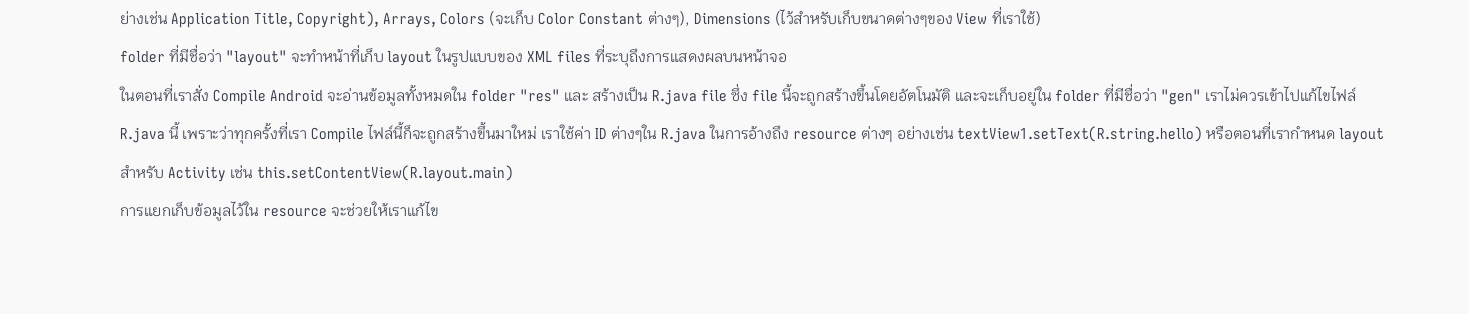ย่างเช่น Application Title, Copyright), Arrays, Colors (จะเก็บ Color Constant ต่างๆ), Dimensions (ไว้สำหรับเก็บขนาดต่างๆของ View ที่เราใช้)
folder ที่มีชื่อว่า "layout" จะทำหน้าที่เก็บ layout ในรูปแบบของ XML files ที่ระบุถึงการแสดงผลบนหน้าจอ
ในตอนที่เราสั่ง Compile Android จะอ่านข้อมูลทั้งหมดใน folder "res" และ สร้างเป็น R.java file ซึ่ง file นี้จะถูกสร้างขึ้นโดยอัตโนมัติ และจะเก็บอยู่ใน folder ที่มีชื่อว่า "gen" เราไม่ควรเข้าไปแก้ไขไฟล์ R.java นี้ เพราะว่าทุกครั้งที่เรา Compile ไฟล์นี้ก็จะถูกสร้างขึ้นมาใหม่ เราใช้ค่า ID ต่างๆใน R.java ในการอ้างถึง resource ต่างๆ อย่างเช่น textView1.setText(R.string.hello) หรือตอนที่เรากำหนด layout สำหรับ Activity เช่น this.setContentView(R.layout.main)
การแยกเก็บข้อมูลไว้ใน resource จะช่วยให้เราแก้ไข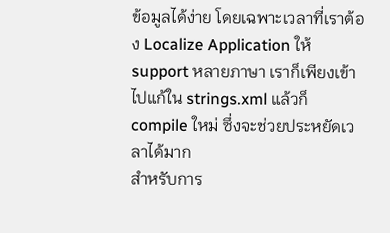ข้อมูลได้ง่าย โดยเฉพาะเวลาที่เราต้อง Localize Application ให้ support หลายภาษา เราก็เพียงเข้าไปแก้ใน strings.xml แล้วก็ compile ใหม่ ซึ่งจะช่วยประหยัดเวลาได้มาก
สำหรับการ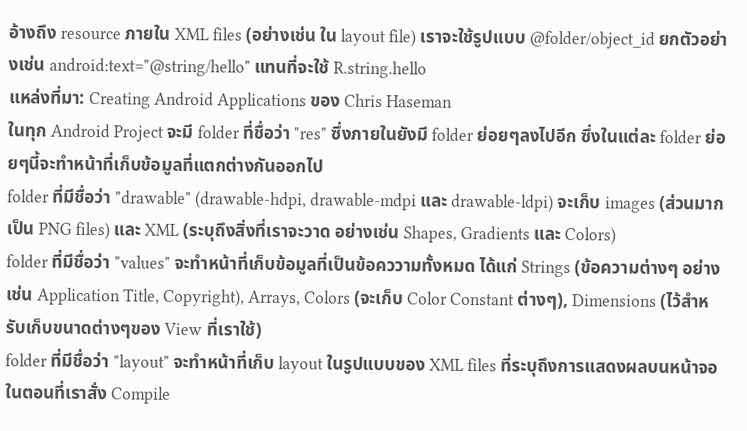อ้างถึง resource ภายใน XML files (อย่างเช่น ใน layout file) เราจะใช้รูปแบบ @folder/object_id ยกตัวอย่างเช่น android:text="@string/hello" แทนที่จะใช้ R.string.hello
แหล่งที่มา: Creating Android Applications ของ Chris Haseman
ในทุก Android Project จะมี folder ที่ชื่อว่า "res" ซึ่งภายในยังมี folder ย่อยๆลงไปอีก ซึ่งในแต่ละ folder ย่อยๆนี้จะทำหน้าที่เก็บข้อมูลที่แตกต่างกันออกไป
folder ที่มีชื่อว่า "drawable" (drawable-hdpi, drawable-mdpi และ drawable-ldpi) จะเก็บ images (ส่วนมากเป็น PNG files) และ XML (ระบุถึงสิ่งที่เราจะวาด อย่างเช่น Shapes, Gradients และ Colors)
folder ที่มีชื่อว่า "values" จะทำหน้าที่เก็บข้อมูลที่เป็นข้อคววามทั้งหมด ได้แก่ Strings (ข้อความต่างๆ อย่างเช่น Application Title, Copyright), Arrays, Colors (จะเก็บ Color Constant ต่างๆ), Dimensions (ไว้สำหรับเก็บขนาดต่างๆของ View ที่เราใช้)
folder ที่มีชื่อว่า "layout" จะทำหน้าที่เก็บ layout ในรูปแบบของ XML files ที่ระบุถึงการแสดงผลบนหน้าจอ
ในตอนที่เราสั่ง Compile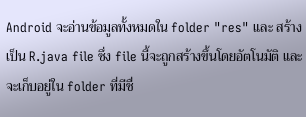Android จะอ่านข้อมูลทั้งหมดใน folder "res" และ สร้างเป็น R.java file ซึ่ง file นี้จะถูกสร้างขึ้นโดยอัตโนมัติ และจะเก็บอยู่ใน folder ที่มีชื่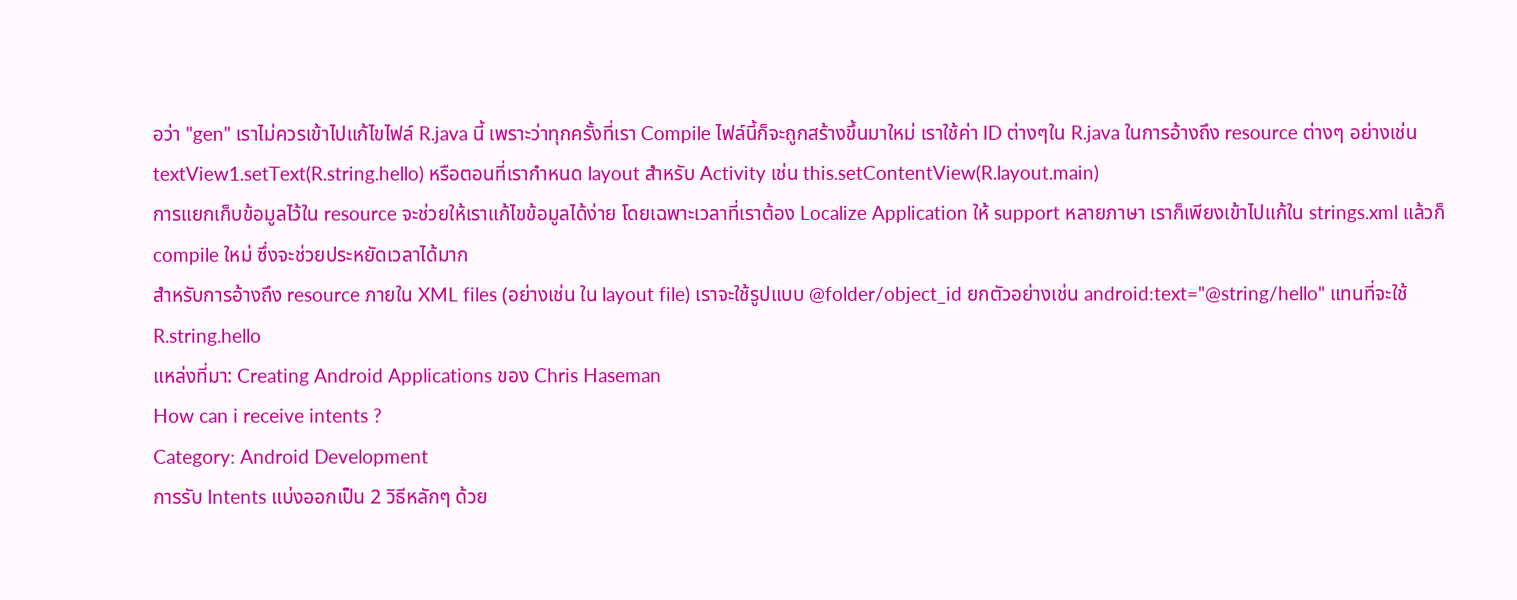อว่า "gen" เราไม่ควรเข้าไปแก้ไขไฟล์ R.java นี้ เพราะว่าทุกครั้งที่เรา Compile ไฟล์นี้ก็จะถูกสร้างขึ้นมาใหม่ เราใช้ค่า ID ต่างๆใน R.java ในการอ้างถึง resource ต่างๆ อย่างเช่น textView1.setText(R.string.hello) หรือตอนที่เรากำหนด layout สำหรับ Activity เช่น this.setContentView(R.layout.main)
การแยกเก็บข้อมูลไว้ใน resource จะช่วยให้เราแก้ไขข้อมูลได้ง่าย โดยเฉพาะเวลาที่เราต้อง Localize Application ให้ support หลายภาษา เราก็เพียงเข้าไปแก้ใน strings.xml แล้วก็ compile ใหม่ ซึ่งจะช่วยประหยัดเวลาได้มาก
สำหรับการอ้างถึง resource ภายใน XML files (อย่างเช่น ใน layout file) เราจะใช้รูปแบบ @folder/object_id ยกตัวอย่างเช่น android:text="@string/hello" แทนที่จะใช้ R.string.hello
แหล่งที่มา: Creating Android Applications ของ Chris Haseman
How can i receive intents ?
Category: Android Development
การรับ Intents แบ่งออกเป็น 2 วิธีหลักๆ ด้วย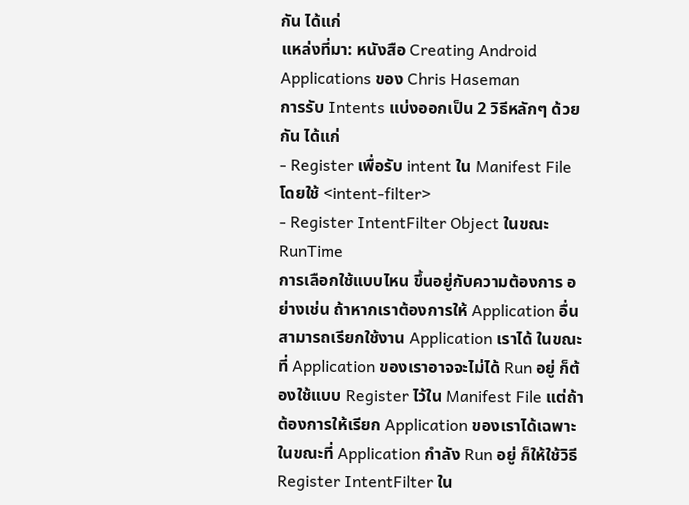กัน ได้แก่
แหล่งที่มา: หนังสือ Creating Android Applications ของ Chris Haseman
การรับ Intents แบ่งออกเป็น 2 วิธีหลักๆ ด้วยกัน ได้แก่
- Register เพื่อรับ intent ใน Manifest File โดยใช้ <intent-filter>
- Register IntentFilter Object ในขณะ RunTime
การเลือกใช้แบบไหน ขึ้นอยู่กับความต้องการ อย่างเช่น ถ้าหากเราต้องการให้ Application อื่น สามารถเรียกใช้งาน Application เราได้ ในขณะที่ Application ของเราอาจจะไม่ได้ Run อยู่ ก็ต้องใช้แบบ Register ไว้ใน Manifest File แต่ถ้าต้องการให้เรียก Application ของเราได้เฉพาะในขณะที่ Application กำลัง Run อยู่ ก็ให้ใช้วิธี Register IntentFilter ใน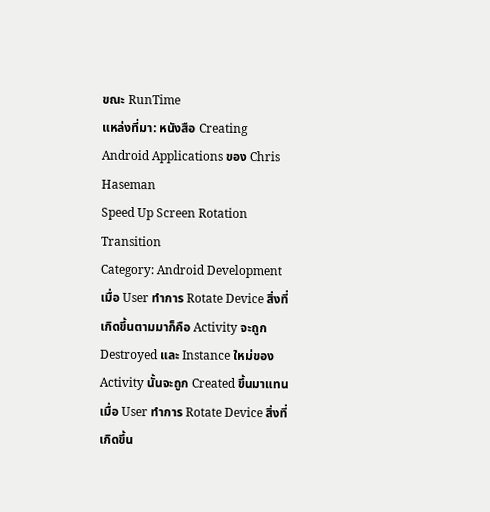ขณะ RunTime
แหล่งที่มา: หนังสือ Creating Android Applications ของ Chris Haseman
Speed Up Screen Rotation Transition
Category: Android Development
เมื่อ User ทำการ Rotate Device สิ่งที่เกิดขึ้นตามมาก็คือ Activity จะถูก Destroyed และ Instance ใหม่ของ Activity นั้นจะถูก Created ขึ้นมาแทน
เมื่อ User ทำการ Rotate Device สิ่งที่เกิดขึ้น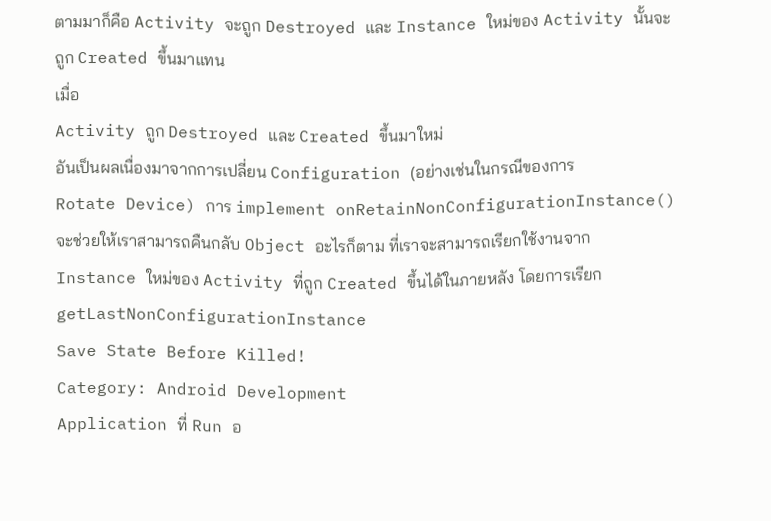ตามมาก็คือ Activity จะถูก Destroyed และ Instance ใหม่ของ Activity นั้นจะถูก Created ขึ้นมาแทน
เมื่อ
Activity ถูก Destroyed และ Created ขึ้นมาใหม่
อันเป็นผลเนื่องมาจากการเปลี่ยน Configuration (อย่างเช่นในกรณีของการ
Rotate Device) การ implement onRetainNonConfigurationInstance()
จะช่วยให้เราสามารถคืนกลับ Object อะไรก็ตาม ที่เราจะสามารถเรียกใช้งานจาก
Instance ใหม่ของ Activity ที่ถูก Created ขึ้นได้ในภายหลัง โดยการเรียก
getLastNonConfigurationInstance
Save State Before Killed!
Category: Android Development
Application ที่ Run อ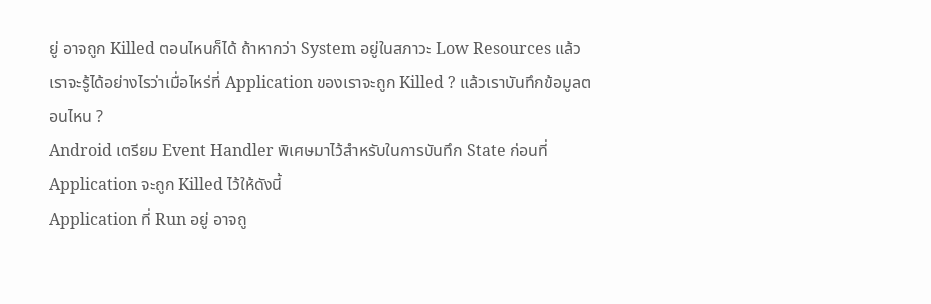ยู่ อาจถูก Killed ตอนไหนก็ได้ ถ้าหากว่า System อยู่ในสภาวะ Low Resources แล้วเราจะรู้ได้อย่างไรว่าเมื่อไหร่ที่ Application ของเราจะถูก Killed ? แล้วเราบันทึกข้อมูลตอนไหน ?
Android เตรียม Event Handler พิเศษมาไว้สำหรับในการบันทึก State ก่อนที่ Application จะถูก Killed ไว้ให้ดังนี้
Application ที่ Run อยู่ อาจถู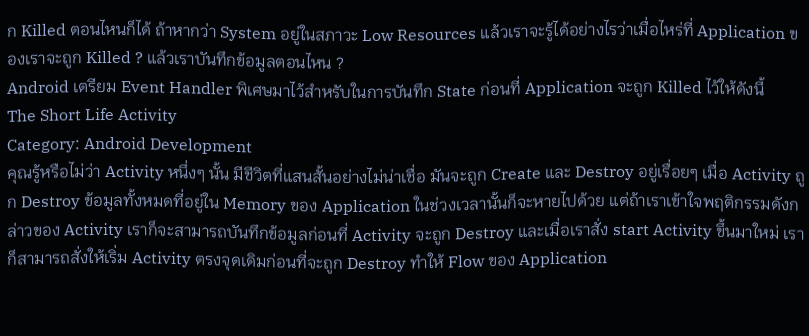ก Killed ตอนไหนก็ได้ ถ้าหากว่า System อยู่ในสภาวะ Low Resources แล้วเราจะรู้ได้อย่างไรว่าเมื่อไหร่ที่ Application ของเราจะถูก Killed ? แล้วเราบันทึกข้อมูลตอนไหน ?
Android เตรียม Event Handler พิเศษมาไว้สำหรับในการบันทึก State ก่อนที่ Application จะถูก Killed ไว้ให้ดังนี้
The Short Life Activity
Category: Android Development
คุณรู้หรือไม่ว่า Activity หนึ่งๆ นั้น มีชีวิตที่แสนสั้นอย่างไม่น่าเชื่อ มันจะถูก Create และ Destroy อยู่เรื่อยๆ เมื่อ Activity ถูก Destroy ข้อมูลทั้งหมดที่อยู่ใน Memory ของ Application ในช่วงเวลานั้นก็จะหายไปด้วย แต่ถ้าเราเข้าใจพฤติกรรมดังกล่าวของ Activity เราก็จะสามารถบันทึกข้อมูลก่อนที่ Activity จะถูก Destroy และเมื่อเราสั่ง start Activity ขึ้นมาใหม่ เราก็สามารถสั่งให้เริ่ม Activity ตรงจุดเดิมก่อนที่จะถูก Destroy ทำให้ Flow ของ Application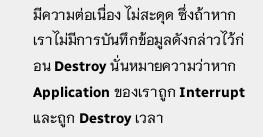มีความต่อเนื่อง ไม่สะดุด ซึ่งถ้าหากเราไม่มีการบันทึกข้อมูลดังกล่าวไว้ก่อน Destroy นั่นหมายความว่าหาก Application ของเราถูก Interrupt และถูก Destroy เวลา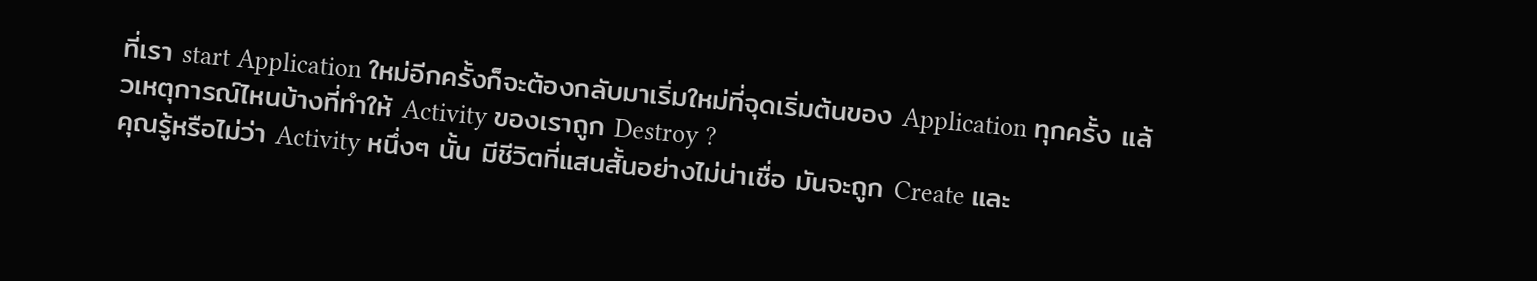ที่เรา start Application ใหม่อีกครั้งก็จะต้องกลับมาเริ่มใหม่ที่จุดเริ่มต้นของ Application ทุกครั้ง แล้วเหตุการณ์ไหนบ้างที่ทำให้ Activity ของเราถูก Destroy ?
คุณรู้หรือไม่ว่า Activity หนึ่งๆ นั้น มีชีวิตที่แสนสั้นอย่างไม่น่าเชื่อ มันจะถูก Create และ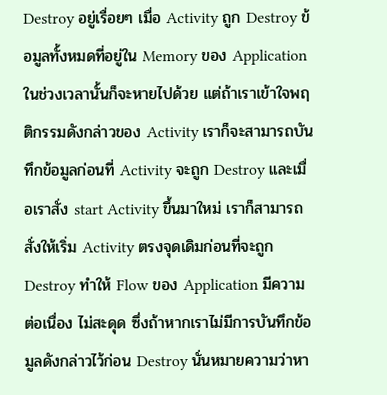Destroy อยู่เรื่อยๆ เมื่อ Activity ถูก Destroy ข้อมูลทั้งหมดที่อยู่ใน Memory ของ Application ในช่วงเวลานั้นก็จะหายไปด้วย แต่ถ้าเราเข้าใจพฤติกรรมดังกล่าวของ Activity เราก็จะสามารถบันทึกข้อมูลก่อนที่ Activity จะถูก Destroy และเมื่อเราสั่ง start Activity ขึ้นมาใหม่ เราก็สามารถสั่งให้เริ่ม Activity ตรงจุดเดิมก่อนที่จะถูก Destroy ทำให้ Flow ของ Application มีความต่อเนื่อง ไม่สะดุด ซึ่งถ้าหากเราไม่มีการบันทึกข้อมูลดังกล่าวไว้ก่อน Destroy นั่นหมายความว่าหา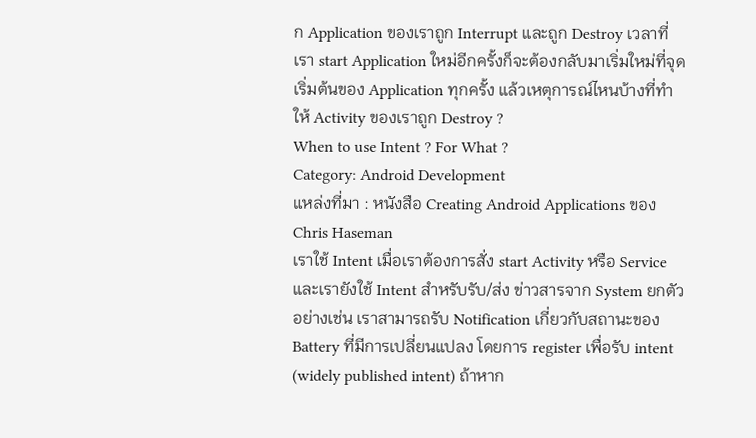ก Application ของเราถูก Interrupt และถูก Destroy เวลาที่เรา start Application ใหม่อีกครั้งก็จะต้องกลับมาเริ่มใหม่ที่จุดเริ่มต้นของ Application ทุกครั้ง แล้วเหตุการณ์ไหนบ้างที่ทำให้ Activity ของเราถูก Destroy ?
When to use Intent ? For What ?
Category: Android Development
แหล่งที่มา : หนังสือ Creating Android Applications ของ Chris Haseman
เราใช้ Intent เมื่อเราต้องการสั่ง start Activity หรือ Service และเรายังใช้ Intent สำหรับรับ/ส่ง ข่าวสารจาก System ยกตัวอย่างเช่น เราสามารถรับ Notification เกี่ยวกับสถานะของ Battery ที่มีการเปลี่ยนแปลง โดยการ register เพื่อรับ intent (widely published intent) ถ้าหาก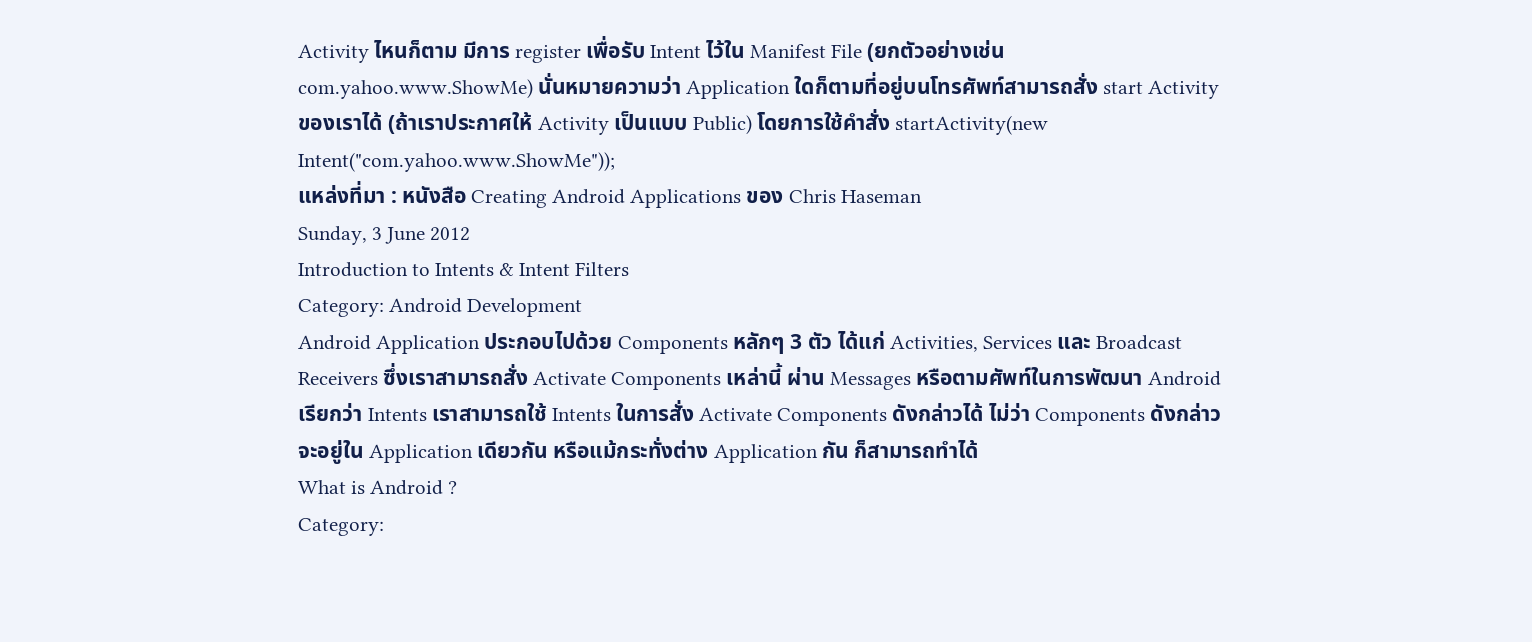Activity ไหนก็ตาม มีการ register เพื่อรับ Intent ไว้ใน Manifest File (ยกตัวอย่างเช่น com.yahoo.www.ShowMe) นั่นหมายความว่า Application ใดก็ตามที่อยู่บนโทรศัพท์สามารถสั่ง start Activity ของเราได้ (ถ้าเราประกาศให้ Activity เป็นแบบ Public) โดยการใช้คำสั่ง startActivity(new Intent("com.yahoo.www.ShowMe"));
แหล่งที่มา : หนังสือ Creating Android Applications ของ Chris Haseman
Sunday, 3 June 2012
Introduction to Intents & Intent Filters
Category: Android Development
Android Application ประกอบไปด้วย Components หลักๆ 3 ตัว ได้แก่ Activities, Services และ Broadcast Receivers ซึ่งเราสามารถสั่ง Activate Components เหล่านี้ ผ่าน Messages หรือตามศัพท์ในการพัฒนา Android เรียกว่า Intents เราสามารถใช้ Intents ในการสั่ง Activate Components ดังกล่าวได้ ไม่ว่า Components ดังกล่าวจะอยู่ใน Application เดียวกัน หรือแม้กระทั่งต่าง Application กัน ก็สามารถทำได้
What is Android ?
Category: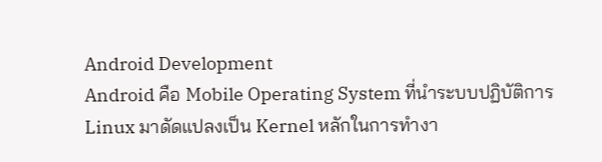Android Development
Android คือ Mobile Operating System ที่นำระบบปฏิบัติการ Linux มาดัดแปลงเป็น Kernel หลักในการทำงา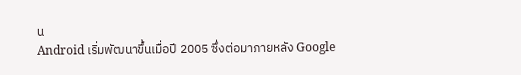น
Android เริ่มพัฒนาขึ้นเมื่อปี 2005 ซึ่งต่อมาภายหลัง Google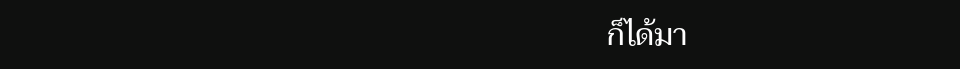ก็ได้มา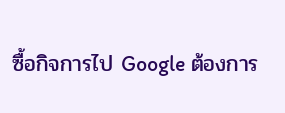ซื้อกิจการไป Google ต้องการ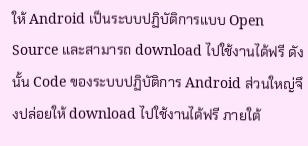ให้ Android เป็นระบบปฏิบัติการแบบ Open Source และสามารถ download ไปใช้งานได้ฟรี ดังนั้น Code ของระบบปฏิบัติการ Android ส่วนใหญ่จึงปล่อยให้ download ไปใช้งานได้ฟรี ภายใต้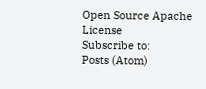Open Source Apache License
Subscribe to:
Posts (Atom)